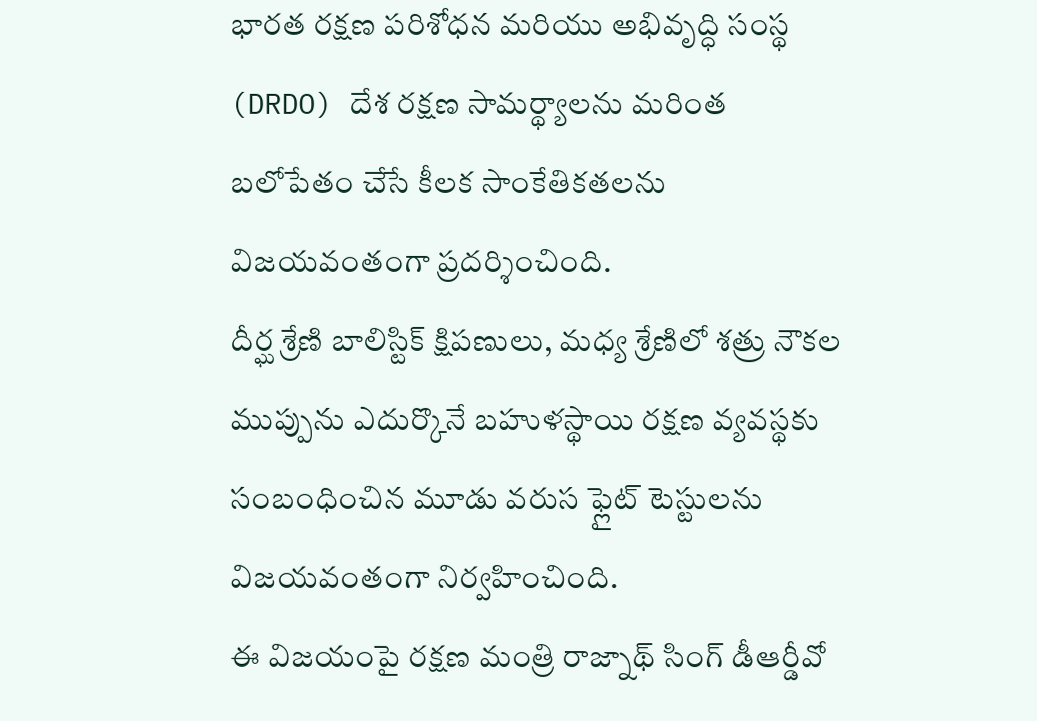భారత రక్షణ పరిశోధన మరియు అభివృద్ధి సంస్థ (DRDO) దేశ రక్షణ సామర్థ్యాలను మరింత బలోపేతం చేసే కీలక సాంకేతికతలను విజయవంతంగా ప్రదర్శించింది.
దీర్ఘ శ్రేణి బాలిస్టిక్ క్షిపణులు, మధ్య శ్రేణిలో శత్రు నౌకల ముప్పును ఎదుర్కొనే బహుళస్థాయి రక్షణ వ్యవస్థకు సంబంధించిన మూడు వరుస ఫ్లైట్ టెస్టులను విజయవంతంగా నిర్వహించింది.
ఈ విజయంపై రక్షణ మంత్రి రాజ్నాథ్ సింగ్ డీఆర్డీవో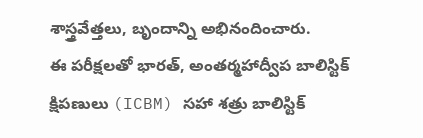శాస్త్రవేత్తలు, బృందాన్ని అభినందించారు.
ఈ పరీక్షలతో భారత్, అంతర్మహాద్వీప బాలిస్టిక్ క్షిపణులు (ICBM) సహా శత్రు బాలిస్టిక్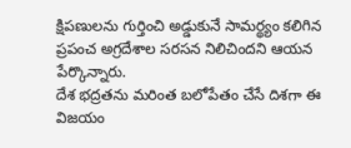క్షిపణులను గుర్తించి అడ్డుకునే సామర్థ్యం కలిగిన ప్రపంచ అగ్రదేశాల సరసన నిలిచిందని ఆయన పేర్కొన్నారు.
దేశ భద్రతను మరింత బలోపేతం చేసే దిశగా ఈ విజయం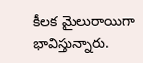కీలక మైలురాయిగా భావిస్తున్నారు.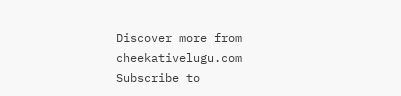Discover more from cheekativelugu.com
Subscribe to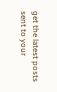get the latest posts sent to your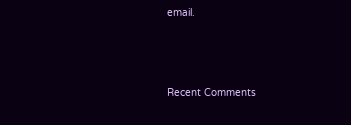email.



Recent Comments